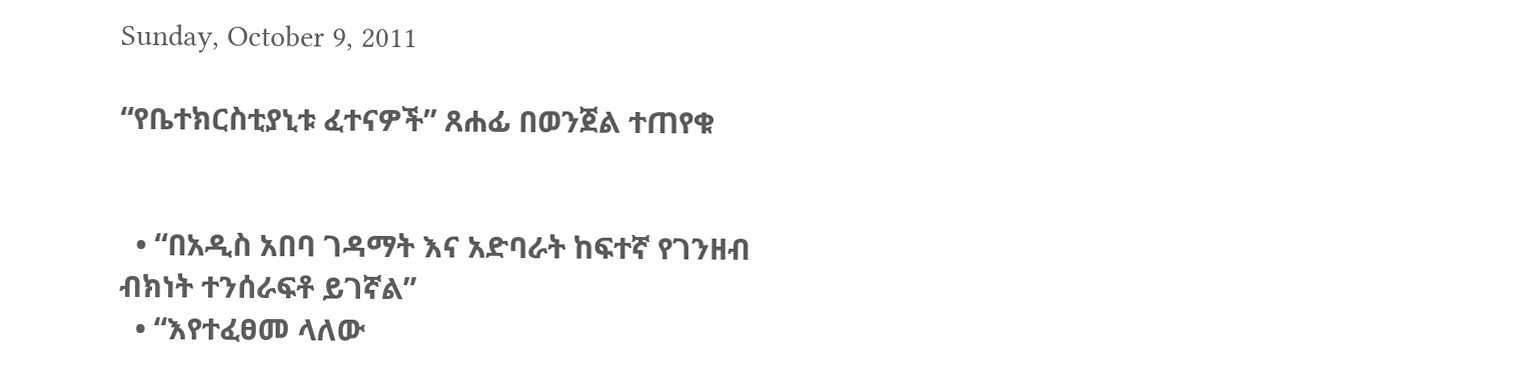Sunday, October 9, 2011

“የቤተክርስቲያኒቱ ፈተናዎች” ጸሐፊ በወንጀል ተጠየቁ


  • “በአዲስ አበባ ገዳማት እና አድባራት ከፍተኛ የገንዘብ ብክነት ተንሰራፍቶ ይገኛል”
  • “እየተፈፀመ ላለው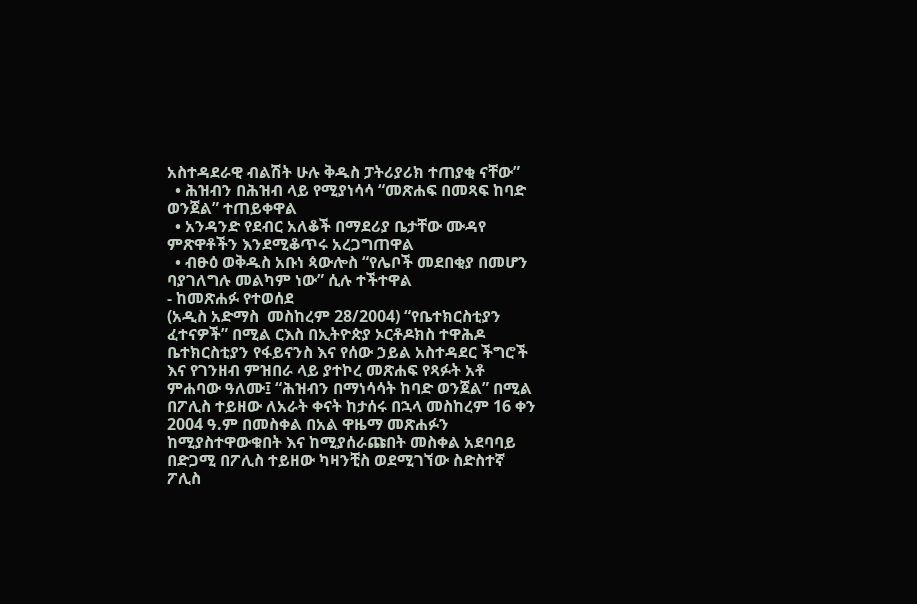አስተዳደራዊ ብልሽት ሁሉ ቅዱስ ፓትሪያሪክ ተጠያቂ ናቸው”
  • ሕዝብን በሕዝብ ላይ የሚያነሳሳ “መጽሐፍ በመጻፍ ከባድ ወንጀል” ተጠይቀዋል
  • አንዳንድ የደብር አለቆች በማደሪያ ቤታቸው ሙዳየ ምጽዋቶችን እንደሚቆጥሩ አረጋግጠዋል
  • ብፁዕ ወቅዱስ አቡነ ጳውሎስ “የሌቦች መደበቂያ በመሆን ባያገለግሉ መልካም ነው” ሲሉ ተችተዋል
- ከመጽሐፉ የተወሰደ
(አዲስ አድማስ  መስከረም 28/2004) “የቤተክርስቲያን ፈተናዎች” በሚል ርእስ በኢትዮጵያ ኦርቶዶክስ ተዋሕዶ ቤተክርስቲያን የፋይናንስ እና የሰው ኃይል አስተዳደር ችግሮች እና የገንዘብ ምዝበራ ላይ ያተኮረ መጽሐፍ የጻፉት አቶ ምሐባው ዓለሙ፤ “ሕዝብን በማነሳሳት ከባድ ወንጀል” በሚል በፖሊስ ተይዘው ለአራት ቀናት ከታሰሩ በኋላ መስከረም 16 ቀን 2004 ዓ.ም በመስቀል በአል ዋዜማ መጽሐፉን ከሚያስተዋውቁበት እና ከሚያሰራጩበት መስቀል አደባባይ በድጋሚ በፖሊስ ተይዘው ካዛንቺስ ወደሚገኘው ስድስተኛ ፖሊስ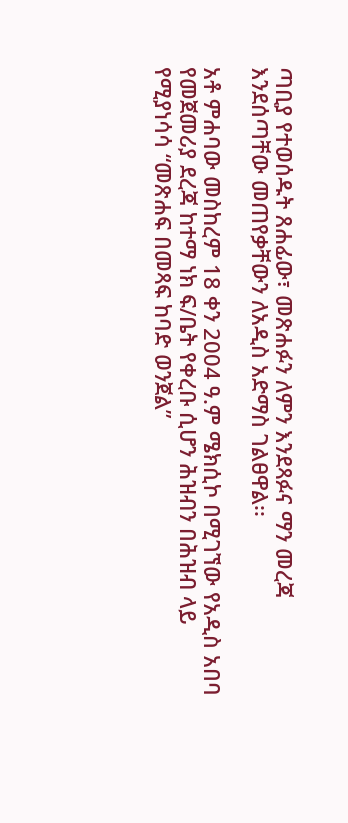ጣቢያ የተወሰዱት ጸሐፊው፣ መጽሐፉን ለምን እንደጻፉና ማን መረጃ እንደሰጣቸው መጠየቃቸውን ለአዲስ አድማስ ገልፀዋል፡፡

አቶ ምሐባው መስከረም 18 ቀን 2004 ዓ.ም ሜክሲኮ በሚገኘው የአዲስ አበባ የመጀመሪያ ደረጃ ከተማ ነክ ፍ/ቤት የቀረቡ ሲሆን ሕዝብን በሕዝብ ላይ የሚያነሳሳ “መጽሐፍ በመጻፍ ከባድ ወንጀል”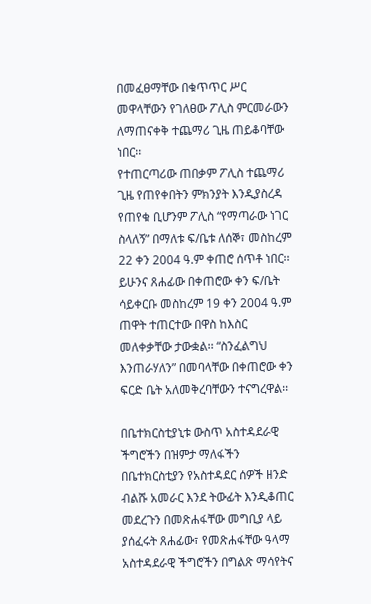በመፈፀማቸው በቁጥጥር ሥር መዋላቸውን የገለፀው ፖሊስ ምርመራውን ለማጠናቀቅ ተጨማሪ ጊዜ ጠይቆባቸው ነበር፡፡
የተጠርጣሪው ጠበቃም ፖሊስ ተጨማሪ ጊዜ የጠየቀበትን ምክንያት እንዲያስረዳ የጠየቁ ቢሆንም ፖሊስ “የማጣራው ነገር ስላለኝ” በማለቱ ፍ/ቤቱ ለሰኞ፣ መስከረም 22 ቀን 2004 ዓ.ም ቀጠሮ ሰጥቶ ነበር፡፡ ይሁንና ጸሐፊው በቀጠሮው ቀን ፍ/ቤት ሳይቀርቡ መስከረም 19 ቀን 2004 ዓ.ም ጠዋት ተጠርተው በዋስ ከእስር መለቀቃቸው ታውቋል፡፡ “ስንፈልግህ እንጠራሃለን” በመባላቸው በቀጠሮው ቀን ፍርድ ቤት አለመቅረባቸውን ተናግረዋል፡፡

በቤተክርስቲያኒቱ ውስጥ አስተዳደራዊ ችግሮችን በዝምታ ማለፋችን በቤተክርስቲያን የአስተዳደር ሰዎች ዘንድ ብልሹ አመራር እንደ ትውፊት እንዲቆጠር መደረጉን በመጽሐፋቸው መግቢያ ላይ ያሰፈሩት ጸሐፊው፣ የመጽሐፋቸው ዓላማ አስተዳደራዊ ችግሮችን በግልጽ ማሳየትና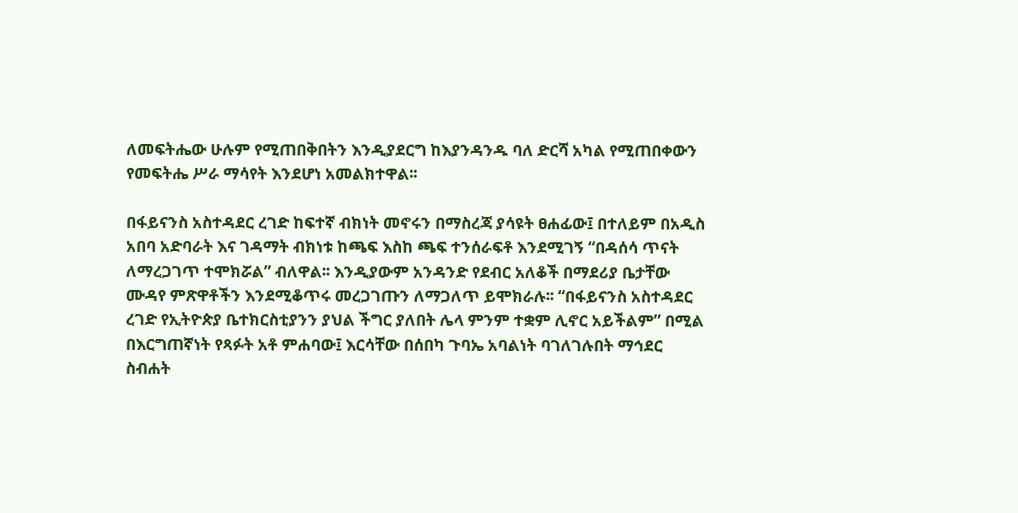ለመፍትሔው ሁሉም የሚጠበቅበትን እንዲያደርግ ከእያንዳንዱ ባለ ድርሻ አካል የሚጠበቀውን የመፍትሔ ሥራ ማሳየት እንደሆነ አመልክተዋል፡፡

በፋይናንስ አስተዳደር ረገድ ከፍተኛ ብክነት መኖሩን በማስረጃ ያሳዩት ፀሐፊው፤ በተለይም በአዲስ አበባ አድባራት እና ገዳማት ብክነቱ ከጫፍ እስከ ጫፍ ተንሰራፍቶ እንደሚገኝ “በዳሰሳ ጥናት ለማረጋገጥ ተሞክሯል” ብለዋል፡፡ እንዲያውም አንዳንድ የደብር አለቆች በማደሪያ ቤታቸው ሙዳየ ምጽዋቶችን እንደሚቆጥሩ መረጋገጡን ለማጋለጥ ይሞክራሉ፡፡ “በፋይናንስ አስተዳደር ረገድ የኢትዮጵያ ቤተክርስቲያንን ያህል ችግር ያለበት ሌላ ምንም ተቋም ሊኖር አይችልም” በሚል በእርግጠኛነት የጻፉት አቶ ምሐባው፤ እርሳቸው በሰበካ ጉባኤ አባልነት ባገለገሉበት ማኅደር ስብሐት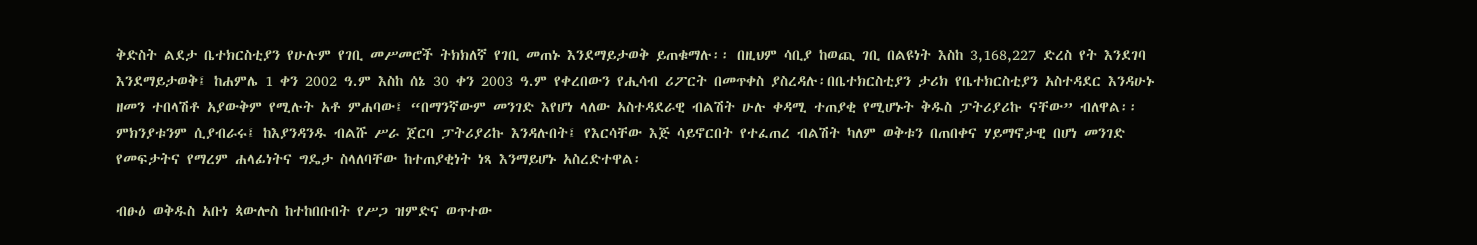ቅድስት ልደታ ቤተክርስቲያን የሁሉም የገቢ መሥመሮች ትክክለኛ የገቢ መጠኑ እንደማይታወቅ ይጠቁማሉ፡፡ በዚህም ሳቢያ ከወጪ ገቢ በልዩነት እስከ 3,168,227 ድረስ የት እንደገባ እንደማይታወቅ፤ ከሐምሌ 1 ቀን 2002 ዓ.ም እስከ ሰኔ 30 ቀን 2003 ዓ.ም የቀረበውን የሒሳብ ሪፖርት በመጥቀስ ያስረዳሉ፡በቤተክርስቲያን ታሪክ የቤተክርስቲያን አስተዳደር እንዳሁኑ ዘመን ተበላሽቶ አያውቅም የሚሉት አቶ ምሐባው፤ “በማንኛውም መንገድ እየሆነ ላለው አስተዳደራዊ ብልሽት ሁሉ ቀዳሚ ተጠያቂ የሚሆኑት ቅዱስ ፓትሪያሪኩ ናቸው” ብለዋል፡፡ ምክንያቱንም ሲያብራሩ፤ ከእያንዳንዱ ብልሹ ሥራ ጀርባ ፓትሪያሪኩ እንዳሉበት፤ የእርሳቸው እጅ ሳይኖርበት የተፈጠረ ብልሽት ካለም ወቅቱን በጠበቀና ሃይማኖታዊ በሆነ መንገድ የመፍታትና የማረም ሐላፊነትና ግዴታ ስላለባቸው ከተጠያቂነት ነጻ እንማይሆኑ አስረድተዋል፡

ብፁዕ ወቅዱስ አቡነ ጳውሎስ ከተከበቡበት የሥጋ ዝምድና ወጥተው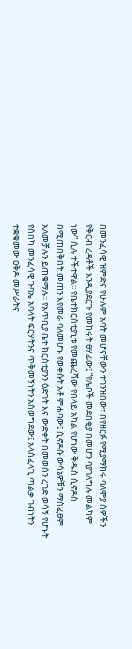በመንፈሳዊ ዝምድና የሁሉም አባት መሆናቸውን ተገንዝበው፣ በየዘርፉ የሚያማክሩ ባለሞያ ሰዎችን የቅርብ ረዳቶች እንዲያደርጉ የመከሩት ፀሃፊው፤ “የሌቦች መደበቂያ በመሆን ባያገለግሉ መልካም ነው” ሲሉ ተችተዋል፡፡ የቤተክርስቲያኒቱ የመጨረሻው የበላይ አካል የሆነው ቅዱስ ሲኖዶስ በሚጠበቅበት መጠን እየመራ ባለመሆኑ የወቀሱት አቶ ምሐባው፤ ሲኖዶሱ ውሳኔዎቹን ማስፈፀም አለመቻሉን ይጠቁማሉ፡፡ የአጥቢያ ቤተ ክርስቲያንን ዕድገት እና ውድቀት በመወሰን ረገድ ወሳኝ የሆኑት የሰበካ መንፈሳዊ ጉባኤ አባላት ፍርሃትንና ጥቅመኝነትን አስወግደው፤ አላስፈላጊ ጣልቃ ገብነትን ተቋቁመው ዐቅዶ መሥራትና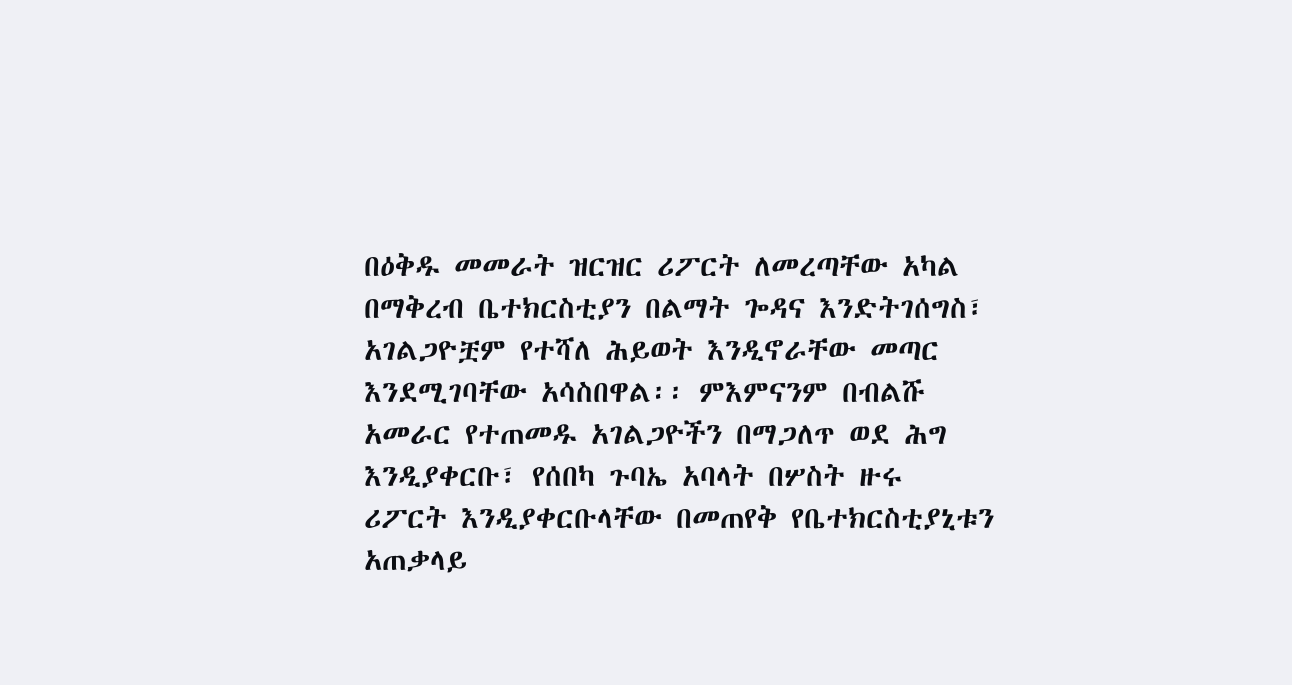በዕቅዱ መመራት ዝርዝር ሪፖርት ለመረጣቸው አካል በማቅረብ ቤተክርስቲያን በልማት ጐዳና እንድትገሰግስ፣ አገልጋዮቿም የተሻለ ሕይወት እንዲኖራቸው መጣር እንደሚገባቸው አሳስበዋል፡፡ ምእምናንም በብልሹ አመራር የተጠመዱ አገልጋዮችን በማጋለጥ ወደ ሕግ እንዲያቀርቡ፣ የሰበካ ጉባኤ አባላት በሦስት ዙሩ ሪፖርት እንዲያቀርቡላቸው በመጠየቅ የቤተክርስቲያኒቱን አጠቃላይ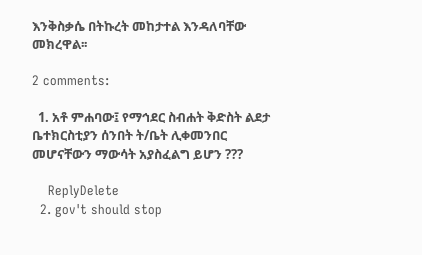እንቅስቃሴ በትኩረት መከታተል እንዳለባቸው መክረዋል፡፡

2 comments:

  1. አቶ ምሐባው፤ የማኅደር ስብሐት ቅድስት ልደታ ቤተክርስቲያን ሰንበት ት/ቤት ሊቀመንበር መሆናቸውን ማውሳት አያስፈልግ ይሆን ???

    ReplyDelete
  2. gov't should stop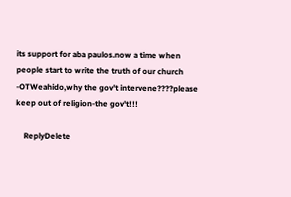its support for aba paulos.now a time when people start to write the truth of our church -OTWeahido,why the gov't intervene????please keep out of religion-the gov't!!!

    ReplyDelete